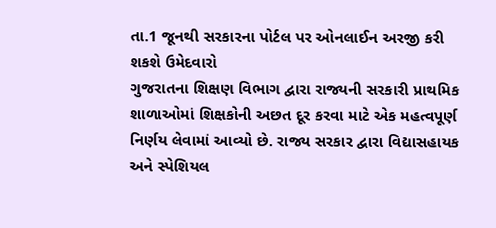તા.1 જૂનથી સરકારના પોર્ટલ પર ઓનલાઈન અરજી કરી શકશે ઉમેદવારો
ગુજરાતના શિક્ષણ વિભાગ દ્વારા રાજ્યની સરકારી પ્રાથમિક શાળાઓમાં શિક્ષકોની અછત દૂર કરવા માટે એક મહત્વપૂર્ણ નિર્ણય લેવામાં આવ્યો છે. રાજ્ય સરકાર દ્વારા વિદ્યાસહાયક અને સ્પેશિયલ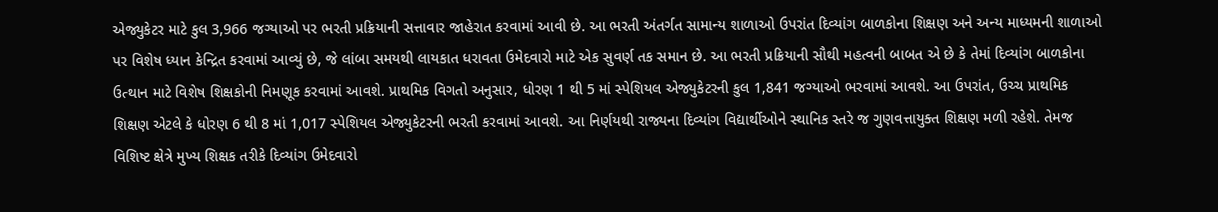એજ્યુકેટર માટે કુલ 3,966 જગ્યાઓ પર ભરતી પ્રક્રિયાની સત્તાવાર જાહેરાત કરવામાં આવી છે. આ ભરતી અંતર્ગત સામાન્ય શાળાઓ ઉપરાંત દિવ્યાંગ બાળકોના શિક્ષણ અને અન્ય માધ્યમની શાળાઓ પર વિશેષ ધ્યાન કેન્દ્રિત કરવામાં આવ્યું છે, જે લાંબા સમયથી લાયકાત ધરાવતા ઉમેદવારો માટે એક સુવર્ણ તક સમાન છે. આ ભરતી પ્રક્રિયાની સૌથી મહત્વની બાબત એ છે કે તેમાં દિવ્યાંગ બાળકોના ઉત્થાન માટે વિશેષ શિક્ષકોની નિમણૂક કરવામાં આવશે. પ્રાથમિક વિગતો અનુસાર, ધોરણ 1 થી 5 માં સ્પેશિયલ એજ્યુકેટરની કુલ 1,841 જગ્યાઓ ભરવામાં આવશે. આ ઉપરાંત, ઉચ્ચ પ્રાથમિક શિક્ષણ એટલે કે ધોરણ 6 થી 8 માં 1,017 સ્પેશિયલ એજ્યુકેટરની ભરતી કરવામાં આવશે. આ નિર્ણયથી રાજ્યના દિવ્યાંગ વિદ્યાર્થીઓને સ્થાનિક સ્તરે જ ગુણવત્તાયુક્ત શિક્ષણ મળી રહેશે. તેમજ વિશિષ્ટ ક્ષેત્રે મુખ્ય શિક્ષક તરીકે દિવ્યાંગ ઉમેદવારો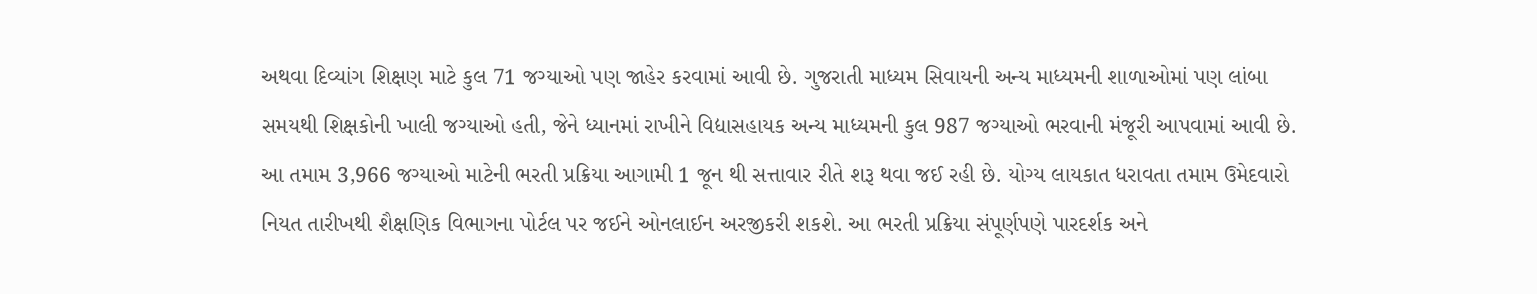અથવા દિવ્યાંગ શિક્ષણ માટે કુલ 71 જગ્યાઓ પણ જાહેર કરવામાં આવી છે. ગુજરાતી માધ્યમ સિવાયની અન્ય માધ્યમની શાળાઓમાં પણ લાંબા સમયથી શિક્ષકોની ખાલી જગ્યાઓ હતી, જેને ધ્યાનમાં રાખીને વિદ્યાસહાયક અન્ય માધ્યમની કુલ 987 જગ્યાઓ ભરવાની મંજૂરી આપવામાં આવી છે. આ તમામ 3,966 જગ્યાઓ માટેની ભરતી પ્રક્રિયા આગામી 1 જૂન થી સત્તાવાર રીતે શરૂ થવા જઈ રહી છે. યોગ્ય લાયકાત ધરાવતા તમામ ઉમેદવારો નિયત તારીખથી શૈક્ષણિક વિભાગના પોર્ટલ પર જઈને ઓનલાઈન અરજીકરી શકશે. આ ભરતી પ્રક્રિયા સંપૂર્ણપણે પારદર્શક અને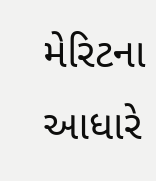મેરિટના આધારે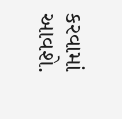કરવામાં આવશે.